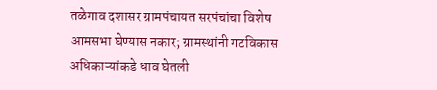तळेगाव दशासर ग्रामपंचायत सरपंचांचा विशेष आमसभा घेण्यास नकार; ग्रामस्थांनी गटविकास अधिकाऱ्यांकडे धाव घेतली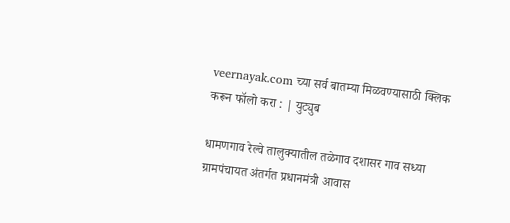veernayak.com च्या सर्व बातम्या मिळवण्यासाठी क्लिक करून फॉलो करा : | युट्युब

धामणगाव रेल्वे तालुक्यातील तळेगाव दशासर गाव सध्या ग्रामपंचायत अंतर्गत प्रधानमंत्री आवास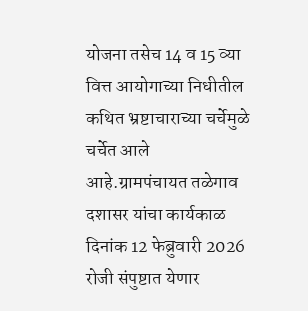योजना तसेच 14 व 15 व्या वित्त आयोगाच्या निधीतील कथित भ्रष्टाचाराच्या चर्चेमुळे चर्चेत आले आहे.ग्रामपंचायत तळेगाव दशासर यांचा कार्यकाळ दिनांक 12 फेब्रुवारी 2026 रोजी संपुष्टात येणार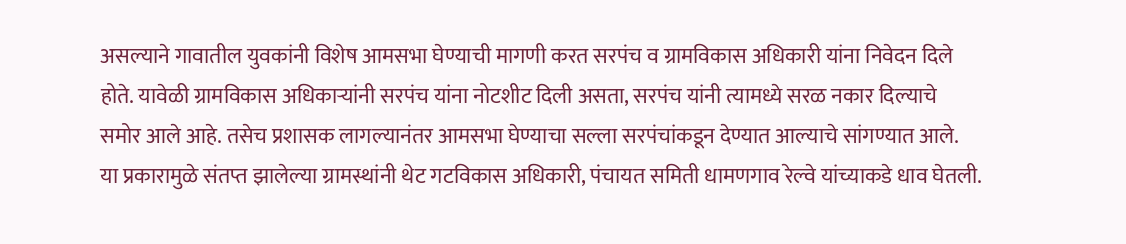असल्याने गावातील युवकांनी विशेष आमसभा घेण्याची मागणी करत सरपंच व ग्रामविकास अधिकारी यांना निवेदन दिले होते. यावेळी ग्रामविकास अधिकाऱ्यांनी सरपंच यांना नोटशीट दिली असता, सरपंच यांनी त्यामध्ये सरळ नकार दिल्याचे समोर आले आहे. तसेच प्रशासक लागल्यानंतर आमसभा घेण्याचा सल्ला सरपंचांकडून देण्यात आल्याचे सांगण्यात आले.
या प्रकारामुळे संतप्त झालेल्या ग्रामस्थांनी थेट गटविकास अधिकारी, पंचायत समिती धामणगाव रेल्वे यांच्याकडे धाव घेतली.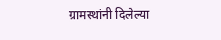ग्रामस्थांनी दिलेल्या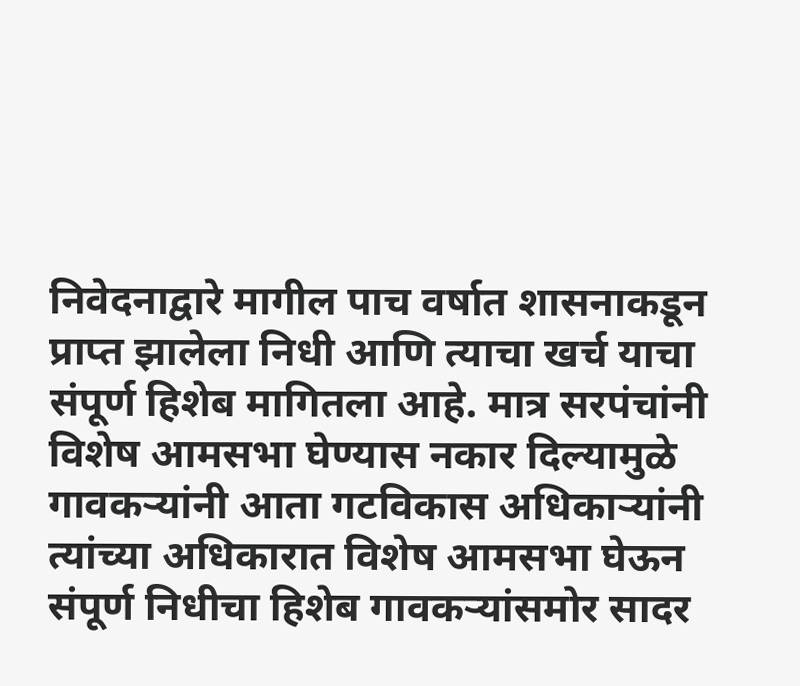निवेदनाद्वारे मागील पाच वर्षात शासनाकडून प्राप्त झालेला निधी आणि त्याचा खर्च याचा संपूर्ण हिशेब मागितला आहे. मात्र सरपंचांनी विशेष आमसभा घेण्यास नकार दिल्यामुळे गावकऱ्यांनी आता गटविकास अधिकाऱ्यांनी त्यांच्या अधिकारात विशेष आमसभा घेऊन संपूर्ण निधीचा हिशेब गावकऱ्यांसमोर सादर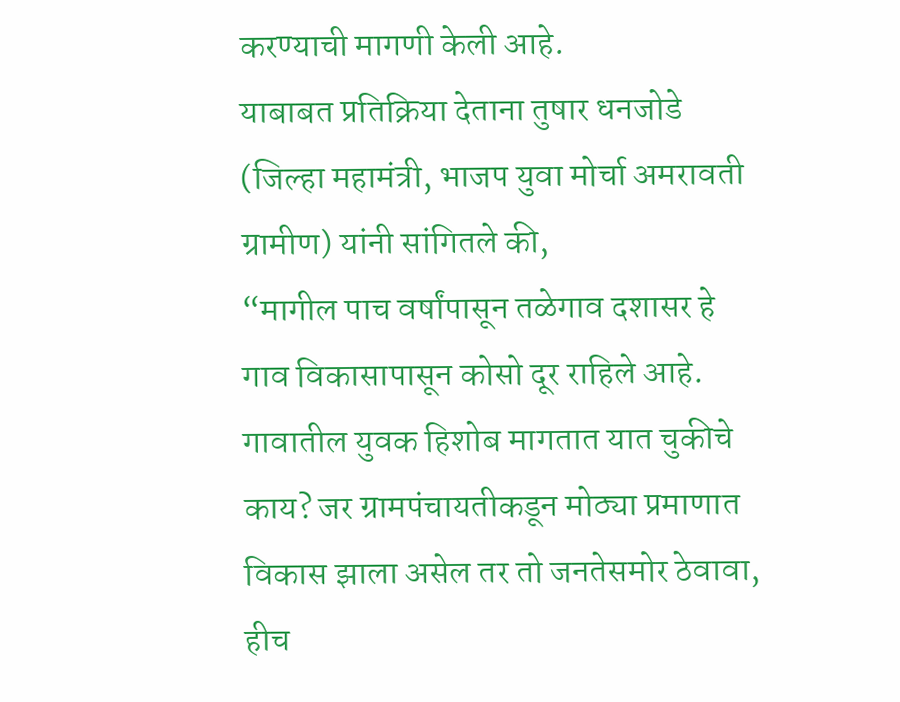करण्याची मागणी केली आहे.
याबाबत प्रतिक्रिया देताना तुषार धनजोडे (जिल्हा महामंत्री, भाजप युवा मोर्चा अमरावती ग्रामीण) यांनी सांगितले की,
“मागील पाच वर्षांपासून तळेगाव दशासर हे गाव विकासापासून कोसो दूर राहिले आहे. गावातील युवक हिशोब मागतात यात चुकीचे काय? जर ग्रामपंचायतीकडून मोठ्या प्रमाणात विकास झाला असेल तर तो जनतेसमोर ठेवावा, हीच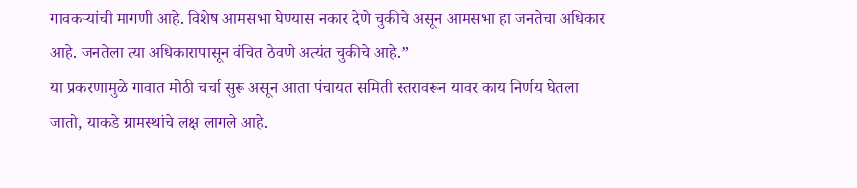गावकऱ्यांची मागणी आहे. विशेष आमसभा घेण्यास नकार देणे चुकीचे असून आमसभा हा जनतेचा अधिकार आहे. जनतेला त्या अधिकारापासून वंचित ठेवणे अत्यंत चुकीचे आहे.”
या प्रकरणामुळे गावात मोठी चर्चा सुरू असून आता पंचायत समिती स्तरावरून यावर काय निर्णय घेतला जातो, याकडे ग्रामस्थांचे लक्ष लागले आहे.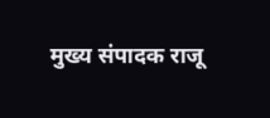मुख्य संपादक राजू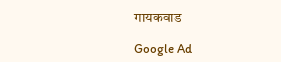गायकवाड

Google Ad